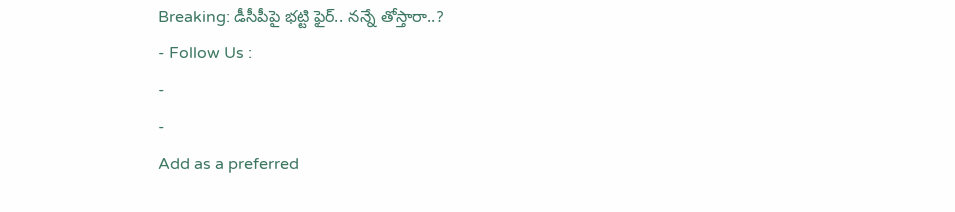Breaking: డీసీపీపై భట్టి ఫైర్.. నన్నే తోస్తారా..?
- Follow Us :
-
-
Add as a preferred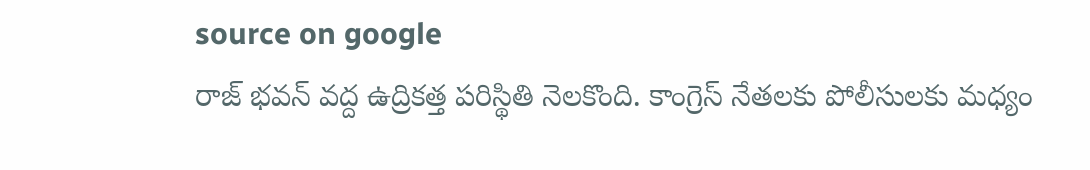source on google
రాజ్ భవన్ వద్ద ఉద్రికత్త పరిస్థితి నెలకొంది. కాంగ్రెస్ నేతలకు పోలీసులకు మధ్యం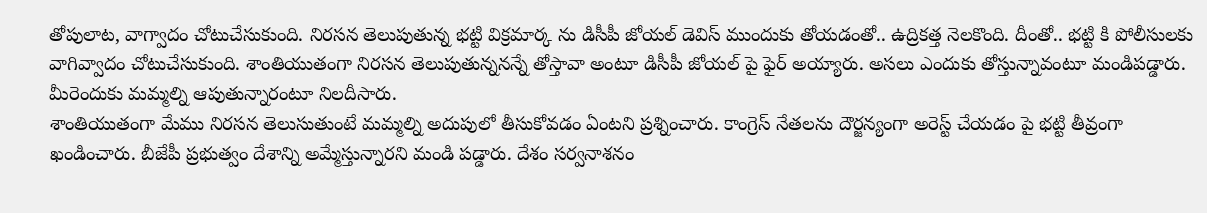తోపులాట, వాగ్వాదం చోటుచేసుకుంది. నిరసన తెలుపుతున్న భట్టి విక్రమార్క ను డిసీపీ జోయల్ డెవిస్ ముందుకు తోయడంతో.. ఉద్రికత్త నెలకొంది. దీంతో.. భట్టి కి పోలీసులకు వాగివ్వాదం చోటుచేసుకుంది. శాంతియుతంగా నిరసన తెలుపుతున్ననన్నే తోస్తావా అంటూ డిసీపీ జోయల్ పై ఫైర్ అయ్యారు. అసలు ఎందుకు తోస్తున్నావంటూ మండిపడ్డారు. మీరెందుకు మమ్మల్ని ఆపుతున్నారంటూ నిలదీసారు.
శాంతియుతంగా మేము నిరసన తెలుసుతుంటే మమ్మల్ని అదుపులో తీసుకోవడం ఏంటని ప్రశ్నించారు. కాంగ్రెస్ నేతలను దౌర్జన్యంగా అరెస్ట్ చేయడం పై భట్టి తీవ్రంగా ఖండించారు. బీజేపీ ప్రభుత్వం దేశాన్ని అమ్మేస్తున్నారని మండి పడ్డారు. దేశం సర్వనాశనం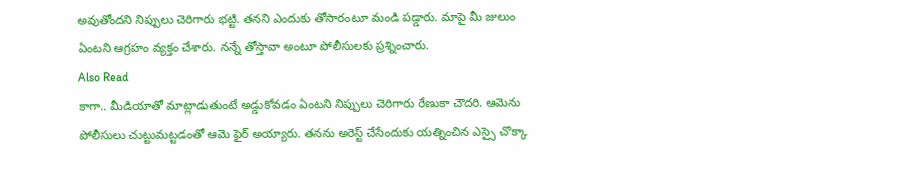అవుతోందని నిప్పులు చెరిగారు భట్టి. తనని ఎందుకు తోసారంటూ మండి పడ్డారు. మాపై మీ జులుం ఏంటని ఆగ్రహం వ్యక్తం చేశారు. నన్నే తోస్తావా అంటూ పోలీసులకు ప్రశ్నించారు.
Also Read
కాగా.. మీడియాతో మాట్లాడుతుంటే అడ్డుకోవడం ఏంటని నిప్పులు చెరిగారు రేణుకా చౌదరి. ఆమెను పోలీసులు చుట్టుమట్టడంతో ఆమె ఫైర్ అయ్యారు. తనను అరెస్ట్ చేసేందుకు యత్నించిన ఎస్సై చొక్కా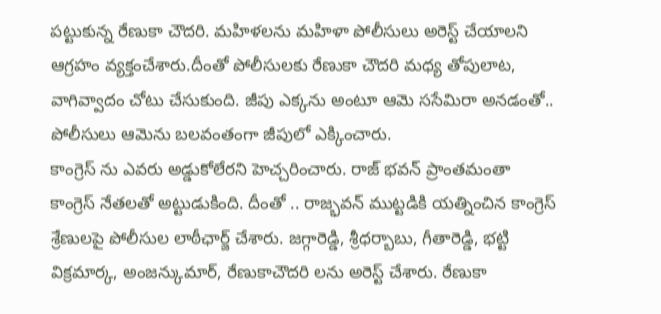పట్టుకున్న రేణుకా చౌదరి. మహిళలను మహిళా పోలీసులు అరెస్ట్ చేయాలని ఆగ్రహం వ్యక్తంచేశారు.దీంతో పోలీసులకు రేణుకా చౌదరి మధ్య తోపులాట, వాగివ్వాదం చోటు చేసుకుంది. జీపు ఎక్కను అంటూ ఆమె ససేమిరా అనడంతో.. పోలీసులు ఆమెను బలవంతంగా జీపులో ఎక్కించారు.
కాంగ్రెస్ ను ఎవరు అడ్డుకోలేరని హెచ్చరించారు. రాజ్ భవన్ ప్రాంతమంతా కాంగ్రెస్ నేతలతో అట్టుడుకింది. దీంతో .. రాజ్భవన్ ముట్టడికి యత్నించిన కాంగ్రెస్ శ్రేణులపై పోలీసుల లాఠీఛార్జ్ చేశారు. జగ్గారెడ్డి, శ్రీధర్బాబు, గీతారెడ్డి, భట్టి విక్రమార్క, అంజన్కుమార్, రేణుకాచౌదరి లను అరెస్ట్ చేశారు. రేణుకా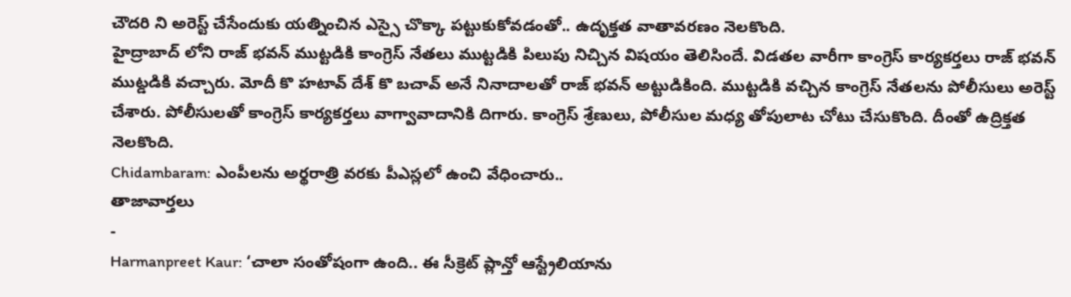చౌదరి ని అరెస్ట్ చేసేందుకు యత్నించిన ఎస్సై చొక్కా పట్టుకుకోవడంతో.. ఉదృక్తత వాతావరణం నెలకొంది.
హైద్రాబాద్ లోని రాజ్ భవన్ ముట్టడికి కాంగ్రెస్ నేతలు ముట్టడికి పిలుపు నిచ్చిన విషయం తెలిసిందే. విడతల వారీగా కాంగ్రెస్ కార్యకర్తలు రాజ్ భవన్ ముట్డడికి వచ్చారు. మోదీ కొ హటావ్ దేశ్ కొ బచావ్ అనే నినాదాలతో రాజ్ భవన్ అట్టుడికింది. ముట్టడికి వచ్చిన కాంగ్రెస్ నేతలను పోలీసులు అరెస్ట్ చేశారు. పోలీసులతో కాంగ్రెస్ కార్యకర్తలు వాగ్వావాదానికి దిగారు. కాంగ్రెస్ శ్రేణులు, పోలీసుల మధ్య తోపులాట చోటు చేసుకొంది. దీంతో ఉద్రిక్తత నెలకొంది.
Chidambaram: ఎంపీలను అర్థరాత్రి వరకు పీఎస్లలో ఉంచి వేధించారు..
తాజావార్తలు
-
Harmanpreet Kaur: ‘చాలా సంతోషంగా ఉంది.. ఈ సీక్రెట్ ప్లాన్తో ఆస్ట్రేలియాను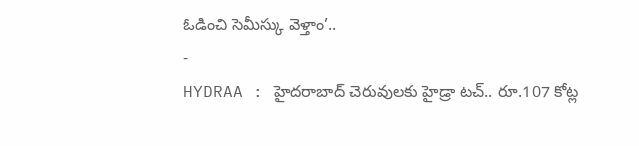ఓడించి సెమీస్కు వెళ్తాం’..
-
HYDRAA : హైదరాబాద్ చెరువులకు హైడ్రా టచ్.. రూ.107 కోట్ల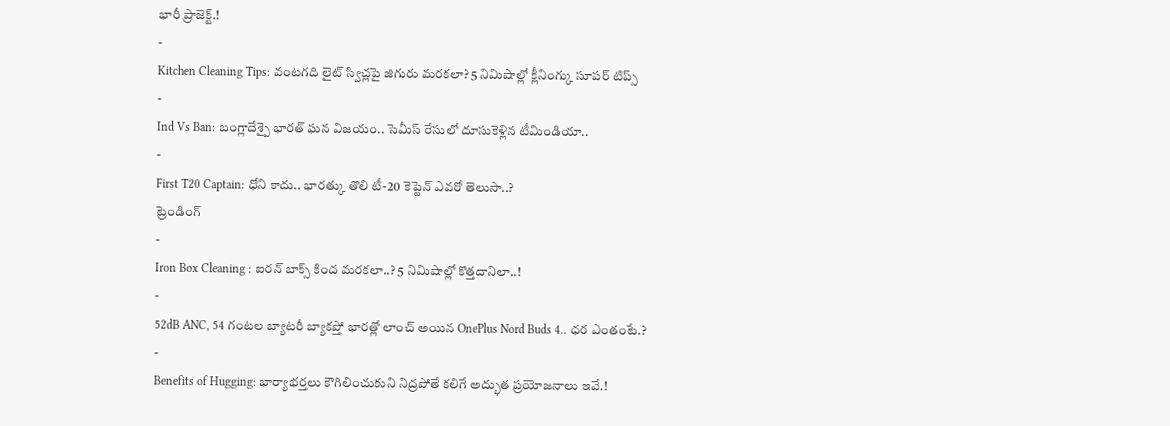భారీ ప్రాజెక్ట్.!
-
Kitchen Cleaning Tips: వంటగది లైట్ స్విచ్లపై జిగురు మరకలా? 5 నిమిషాల్లో క్లీనింగ్కు సూపర్ టిప్స్
-
Ind Vs Ban: బంగ్లాదేశ్పై భారత్ ఘన విజయం.. సెమీస్ రేసులో దూసుకెళ్లిన టీమిండియా..
-
First T20 Captain: ధోని కాదు.. భారత్కు తొలి టీ-20 కెప్టెన్ ఎవరో తెలుసా..?
ట్రెండింగ్
-
Iron Box Cleaning : ఐరన్ బాక్స్ కింద మరకలా..? 5 నిమిషాల్లో కొత్తదానిలా..!
-
52dB ANC, 54 గంటల బ్యాటరీ బ్యాకప్తో భారత్లో లాంచ్ అయిన OnePlus Nord Buds 4.. ధర ఎంతంటే.?
-
Benefits of Hugging: భార్యాభర్తలు కౌగిలించుకుని నిద్రపోతే కలిగే అద్భుత ప్రయోజనాలు ఇవే.!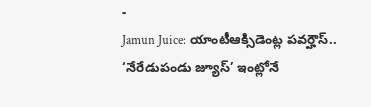-
Jamun Juice: యాంటీఆక్సిడెంట్ల పవర్హౌస్.. ‘నేరేడుపండు జ్యూస్’ ఇంట్లోనే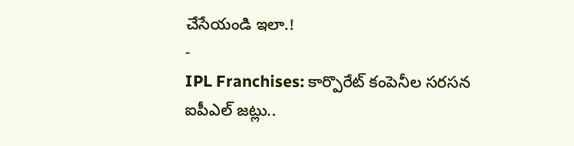చేసేయండి ఇలా.!
-
IPL Franchises: కార్పొరేట్ కంపెనీల సరసన ఐపీఎల్ జట్లు..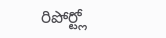రిపోర్ట్లో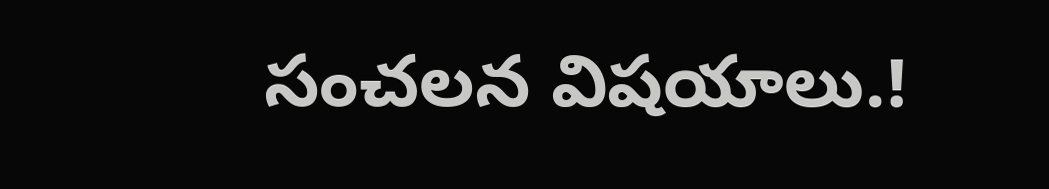సంచలన విషయాలు.!